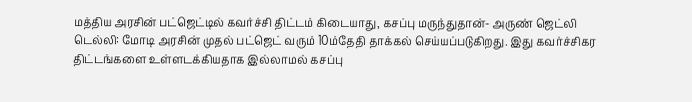மத்திய அரசின் பட்ஜெட்டில் கவர்ச்சி திட்டம் கிடையாது, கசப்பு மருந்துதான்- அருண் ஜெட்லி
டெல்லி: மோடி அரசின் முதல் பட்ஜெட் வரும் 10ம்தேதி தாக்கல் செய்யப்படுகிறது. இது கவர்ச்சிகர திட்டங்களை உள்ளடக்கியதாக இல்லாமல் கசப்பு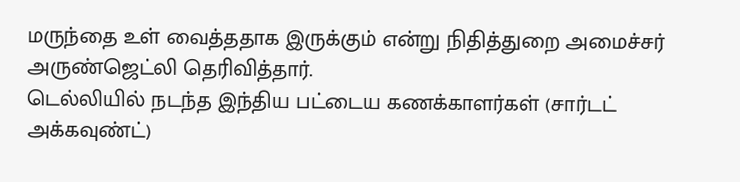மருந்தை உள் வைத்ததாக இருக்கும் என்று நிதித்துறை அமைச்சர் அருண்ஜெட்லி தெரிவித்தார்.
டெல்லியில் நடந்த இந்திய பட்டைய கணக்காளர்கள் (சார்டட் அக்கவுண்ட்)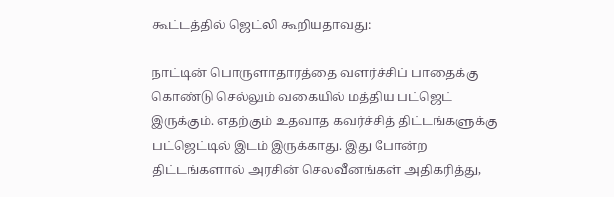கூட்டத்தில் ஜெட்லி கூறியதாவது:

நாட்டின் பொருளாதாரத்தை வளர்ச்சிப் பாதைக்கு கொண்டு செல்லும் வகையில் மத்திய பட்ஜெட் இருக்கும். எதற்கும் உதவாத கவர்ச்சித் திட்டங்களுக்கு பட்ஜெட்டில் இடம் இருக்காது. இது போன்ற திட்டங்களால் அரசின் செலவீனங்கள் அதிகரித்து,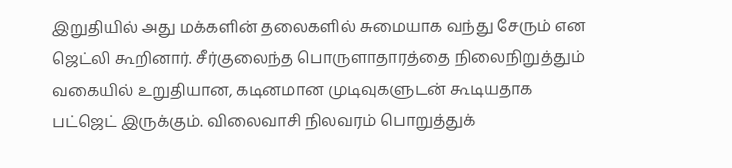இறுதியில் அது மக்களின் தலைகளில் சுமையாக வந்து சேரும் என ஜெட்லி கூறினார். சீர்குலைந்த பொருளாதாரத்தை நிலைநிறுத்தும் வகையில் உறுதியான, கடினமான முடிவுகளுடன் கூடியதாக பட்ஜெட் இருக்கும். விலைவாசி நிலவரம் பொறுத்துக்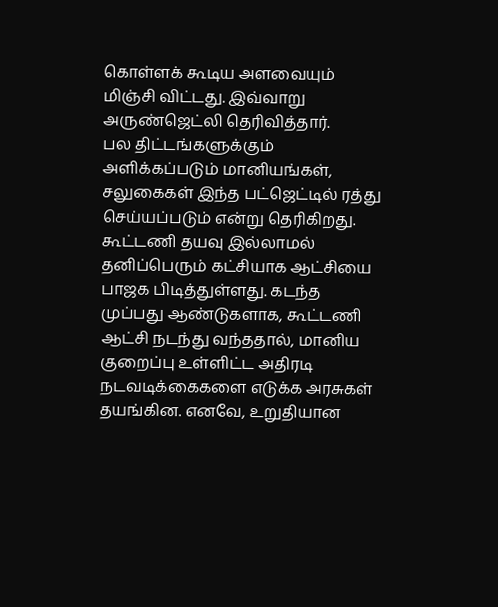கொள்ளக் கூடிய அளவையும் மிஞ்சி விட்டது. இவ்வாறு அருண்ஜெட்லி தெரிவித்தார்.
பல திட்டங்களுக்கும் அளிக்கப்படும் மானியங்கள், சலுகைகள் இந்த பட்ஜெட்டில் ரத்து செய்யப்படும் என்று தெரிகிறது. கூட்டணி தயவு இல்லாமல் தனிப்பெரும் கட்சியாக ஆட்சியை பாஜக பிடித்துள்ளது. கடந்த முப்பது ஆண்டுகளாக, கூட்டணி ஆட்சி நடந்து வந்ததால், மானிய குறைப்பு உள்ளிட்ட அதிரடி நடவடிக்கைகளை எடுக்க அரசுகள் தயங்கின. எனவே, உறுதியான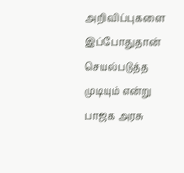அறிவிப்புகளை இப்போதுதான் செயல்படுத்த முடியும் என்று பாஜக அரசு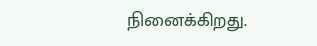நினைக்கிறது.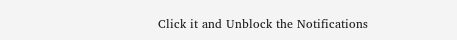Click it and Unblock the Notifications